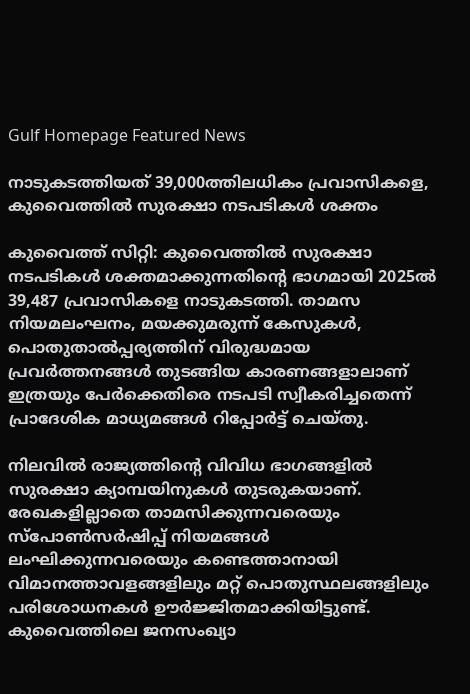Gulf Homepage Featured News

നാടുകടത്തിയത് 39,000ത്തിലധികം പ്രവാസികളെ, കുവൈത്തിൽ സുരക്ഷാ നടപടികൾ ശക്തം

കുവൈത്ത് സിറ്റി: കുവൈത്തിൽ സുരക്ഷാ നടപടികൾ ശക്തമാക്കുന്നതിന്റെ ഭാഗമായി 2025ൽ 39,487 പ്രവാസികളെ നാടുകടത്തി. താമസ നിയമലംഘനം, മയക്കുമരുന്ന് കേസുകൾ, പൊതുതാൽപ്പര്യത്തിന് വിരുദ്ധമായ പ്രവർത്തനങ്ങൾ തുടങ്ങിയ കാരണങ്ങളാലാണ് ഇത്രയും പേർക്കെതിരെ നടപടി സ്വീകരിച്ചതെന്ന് പ്രാദേശിക മാധ്യമങ്ങൾ റിപ്പോർട്ട് ചെയ്തു.

നിലവിൽ രാജ്യത്തിന്‍റെ വിവിധ ഭാഗങ്ങളിൽ സുരക്ഷാ ക്യാമ്പയിനുകൾ തുടരുകയാണ്. രേഖകളില്ലാതെ താമസിക്കുന്നവരെയും സ്പോൺസർഷിപ്പ് നിയമങ്ങൾ ലംഘിക്കുന്നവരെയും കണ്ടെത്താനായി വിമാനത്താവളങ്ങളിലും മറ്റ് പൊതുസ്ഥലങ്ങളിലും പരിശോധനകൾ ഊർജ്ജിതമാക്കിയിട്ടുണ്ട്. കുവൈത്തിലെ ജനസംഖ്യാ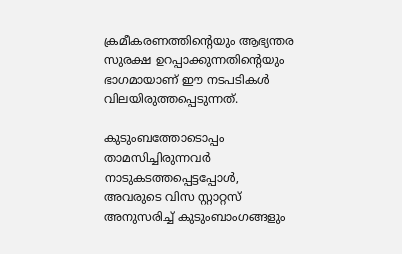ക്രമീകരണത്തിന്റെയും ആഭ്യന്തര സുരക്ഷ ഉറപ്പാക്കുന്നതിന്റെയും ഭാഗമായാണ് ഈ നടപടികൾ വിലയിരുത്തപ്പെടുന്നത്.

കുടുംബത്തോടൊപ്പം താമസിച്ചിരുന്നവർ നാടുകടത്തപ്പെട്ടപ്പോൾ, അവരുടെ വിസ സ്റ്റാറ്റസ് അനുസരിച്ച് കുടുംബാംഗങ്ങളും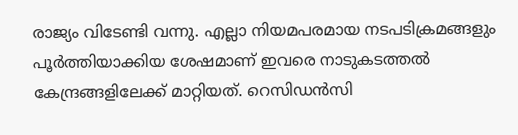രാജ്യം വിടേണ്ടി വന്നു. എല്ലാ നിയമപരമായ നടപടിക്രമങ്ങളും പൂർത്തിയാക്കിയ ശേഷമാണ് ഇവരെ നാടുകടത്തൽ കേന്ദ്രങ്ങളിലേക്ക് മാറ്റിയത്. റെസിഡൻസി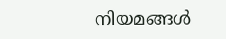നിയമങ്ങൾ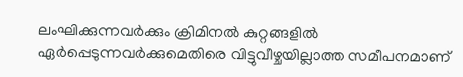ലംഘിക്കുന്നവർക്കും ക്രിമിനൽ കുറ്റങ്ങളിൽ ഏർപ്പെടുന്നവർക്കുമെതിരെ വിട്ടുവീഴ്ചയില്ലാത്ത സമീപനമാണ്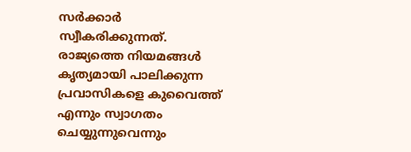സർക്കാർ സ്വീകരിക്കുന്നത്. രാജ്യത്തെ നിയമങ്ങൾ കൃത്യമായി പാലിക്കുന്ന പ്രവാസികളെ കുവൈത്ത് എന്നും സ്വാഗതം ചെയ്യുന്നുവെന്നും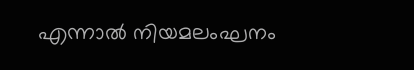എന്നാൽ നിയമലംഘനം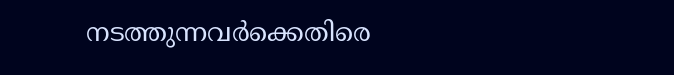നടത്തുന്നവർക്കെതിരെ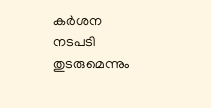കർശന നടപടി തുടരുമെന്നും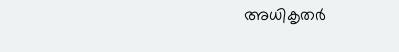അധികൃതർ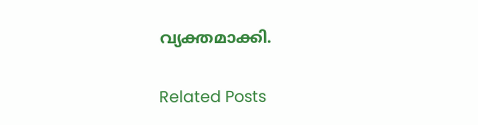വ്യക്തമാക്കി.

Related Posts